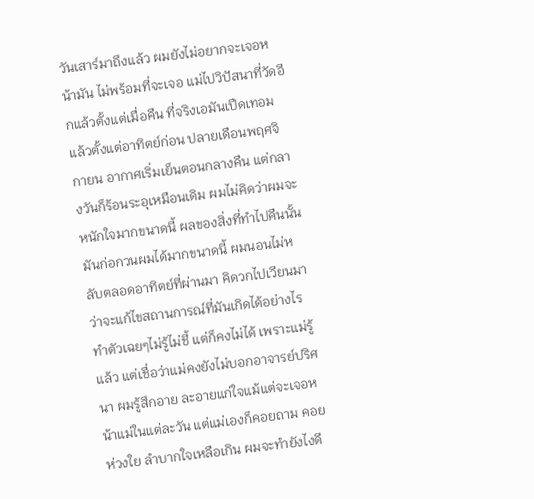วันเสาร์มาถึงแล้ว ผมยังไม่อยากจะเจอหน้ามัน ไม่พร้อมที่จะเจอ แม่ไปวิปัสนาที่วัดอีกแล้วตั้งแต่เมื่อคืน ที่จริงเอมันเปืดเทอมแล้วตั้งแต่อาทิตย์ก่อน ปลายเดือนพฤศจิกายน อากาศเริ่มเย็นตอนกลางคืน แต่กลางวันก็ร้อนระอุเหมือนเดิม ผมไม่คิดว่าผมจะหนักใจมากขนาดนี้ ผลของสิ่งที่ทำไปคืนนั้น มันก่อกวนผมได้มากขนาดนี้ ผมนอนไม่หลับตลอดอาทิตย์ที่ผ่านมา คิดวกไปเวียนมา ว่าจะแก้ไขสถานการณ์ที่มันเกิดได้อย่างไร ทำตัวเฉยๆไม่รู้ไม่ชี้ แต่ก็คงไม่ได้ เพราะแม่รู้แล้ว แต่เชื่อว่าแม่คงยังไม่บอกอาจารย์ปริศนา ผมรู้สึกอาย ละอายแก่ใจแม้แต่จะเจอหน้าแม่ในแต่ละวัน แต่แม่เองก็คอยถาม คอยห่วงใย ลำบากใจเหลือเกิน ผมจะทำยังไงดี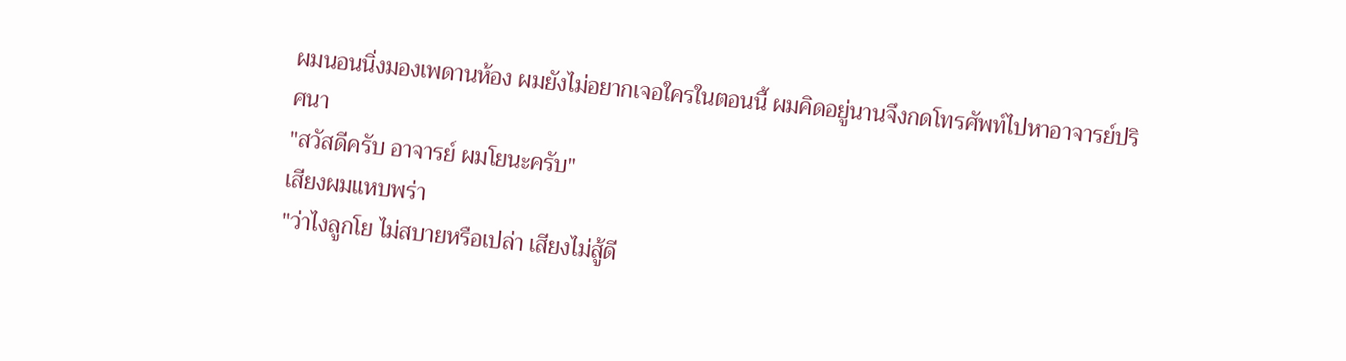ผมนอนนิ่งมองเพดานห้อง ผมยังไม่อยากเจอใครในตอนนี้ ผมคิดอยู่นานจึงกดโทรศัพท์ไปหาอาจารย์ปริศนา
"สวัสดีครับ อาจารย์ ผมโยนะครับ"
เสียงผมแหบพร่า
"ว่าไงลูกโย ไม่สบายหรือเปล่า เสียงไม่สู้ดี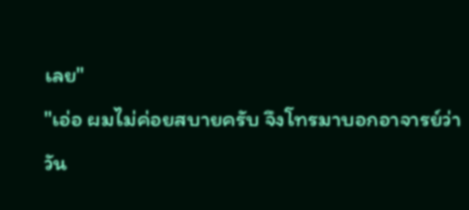เลย"
"เอ่อ ผมไม่ค่อยสบายครับ จึงโทรมาบอกอาจารย์ว่า วัน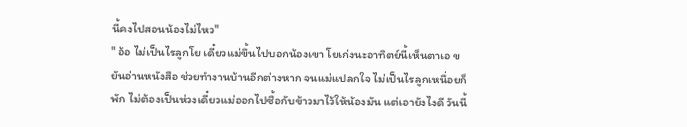นี้คงไปสอนน้องไม่ไหว"
" อ้อ ไม่เป็นไรลูกโย เดี๋ยวแม่ขึ้นไปบอกน้องเขา โยเก่งนะอาทิตย์นี้เห็นตาเอ ขยันอ่านหนังสือ ช่วยทำงานบ้านอีกต่างหาก จนแม่แปลกใจ ไม่เป็นไรลูกเหนื่อยก็พัก ไม่ต้องเป็นห่วงเดี๋ยวแม่ออกไปซื้อกับข้าวมาไว้ให้น้องมัน แต่เอายังไงดี วันนี้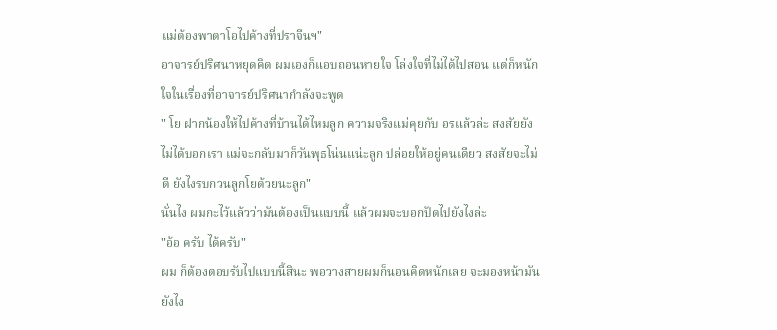แม่ต้องพาตาโอไปค้างที่ปราจีนฯ"
อาจารย์ปริศนาหยุดคิด ผมเองก็แอบถอนหายใจ โล่งใจที่ไม่ได้ไปสอน แต่ก็หนักใจในเรื่องที่อาจารย์ปริศนากำลังจะพูด
" โย ฝากน้องให้ไปค้างที่บ้านได้ไหมลูก ความจริงแม่คุยกับ อรแล้วล่ะ สงสัยยังไม่ได้บอกเรา แม่จะกลับมาก็วันพุธโน่นแน่ะลูก ปล่อยให้อยู่คนเดียว สงสัยจะไม่ดี ยังไงรบกวนลูกโยด้วยนะลูก"
นั่นไง ผมกะไว้แล้วว่ามันต้องเป็นแบบนี้ แล้วผมจะบอกปัดไปยังไงล่ะ
"อ้อ ครับ ได้ครับ"
ผม ก็ต้องตอบรับไปแบบนี้สินะ พอวางสายผมก็นอนคิดหนักเลย จะมองหน้ามันยังไง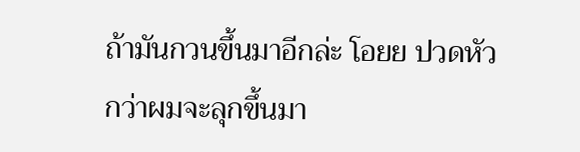ถ้ามันกวนขึ้นมาอีกล่ะ โอยย ปวดหัว กว่าผมจะลุกขึ้นมา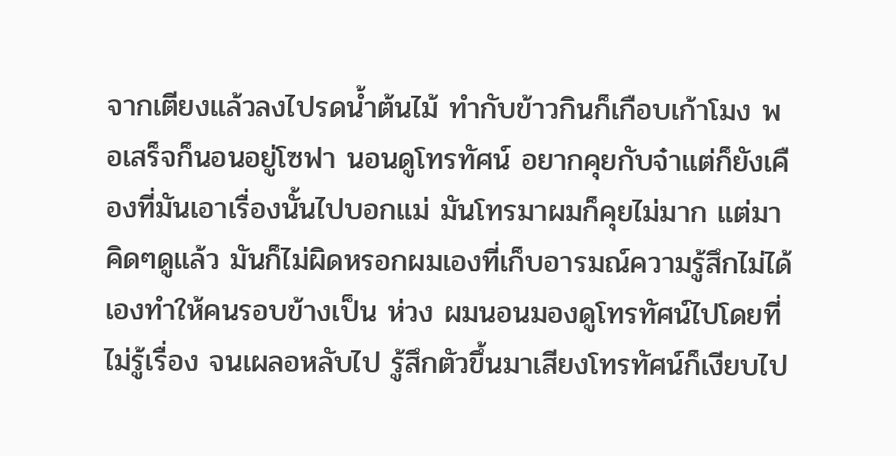จากเตียงแล้วลงไปรดน้ำต้นไม้ ทำกับข้าวกินก็เกือบเก้าโมง พอเสร็จก็นอนอยู่โซฟา นอนดูโทรทัศน์ อยากคุยกับจ๋าแต่ก็ยังเคืองที่มันเอาเรื่องนั้นไปบอกแม่ มันโทรมาผมก็คุยไม่มาก แต่มาคิดๆดูแล้ว มันก็ไม่ผิดหรอกผมเองที่เก็บอารมณ์ความรู้สึกไม่ได้เองทำให้คนรอบข้างเป็น ห่วง ผมนอนมองดูโทรทัศน์ไปโดยที่ไม่รู้เรื่อง จนเผลอหลับไป รู้สึกตัวขึ้นมาเสียงโทรทัศน์ก็เงียบไป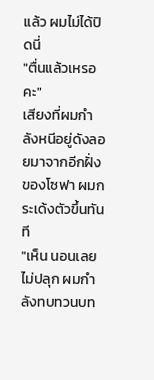แล้ว ผมไม่ได้ปิดนี่
"ตื่นแล้วเหรอคะ"
เสียงที่ผมกำลังหนีอยู่ดังลอยมาจากอีกฝั่งของโซฟา ผมกระเด้งตัวขึ้นทันที
"เห็น นอนเลยไม่ปลุก ผมกำลังทบทวนบท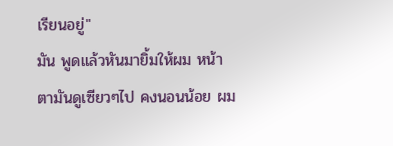เรียนอยู่"
มัน พูดแล้วหันมายิ้มให้ผม หน้าตามันดูเซียวๆไป คงนอนน้อย ผม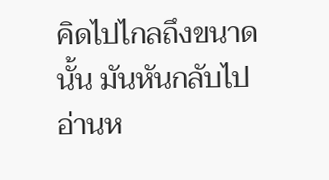คิดไปไกลถึงขนาดนั้น มันหันกลับไปอ่านห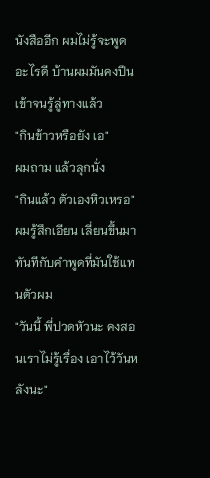นังสืออีก ผมไม่รู้จะพูดอะไรดี บ้านผมมันคงปีนเข้าจนรู้ลู่ทางแล้ว
"กินข้าวหรือยัง เอ"
ผมถาม แล้วลุกนั่ง
"กินแล้ว ตัวเองหิวเหรอ"
ผมรู้สึกเอียน เลี่ยนขึ้นมาทันทีกับคำพูดที่มันใช้แทนตัวผม
"วันนี้ พี่ปวดหัวนะ คงสอนเราไม่รู้เรื่อง เอาไว้วันหลังนะ"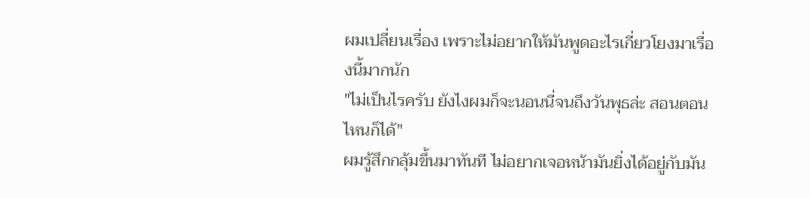ผมเปลี่ยนเรื่อง เพราะไม่อยากให้มันพูดอะไรเกี่ยวโยงมาเรื่องนี้มากนัก
"ไม่เป็นไรครับ ยังไงผมก็จะนอนนี่จนถึงวันพุธล่ะ สอนตอนไหนก็ได้"
ผมรู้สึกกลุ้มขึ้นมาทันที ไม่อยากเจอหน้ามันยิ่งได้อยู่กับมัน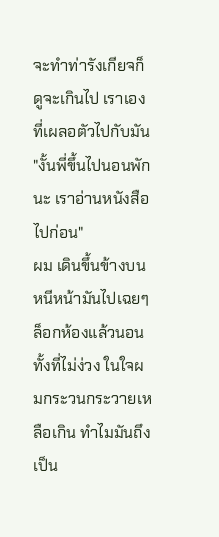จะทำท่ารังเกียจก็ดูจะเกินไป เราเองที่เผลอตัวไปกับมัน
"งั้นพี่ขึ้นไปนอนพักนะ เราอ่านหนังสือไปก่อน"
ผม เดินขึ้นข้างบนหนีหน้ามันไปเฉยๆ ล็อกห้องแล้วนอนทั้งที่ไม่ง่วง ในใจผมกระวนกระวายเหลือเกิน ทำไมมันถึงเป็น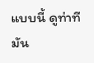แบบนี้ ดูท่าทีมัน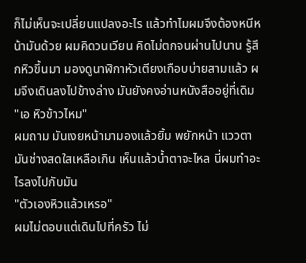ก็ไม่เห็นจะเปลี่ยนแปลงอะไร แล้วทำไมผมจึงต้องหนีหน้ามันด้วย ผมคิดวนเวียน คิดไม่ตกจนผ่านไปนาน รู้สึกหิวขึ้นมา มองดูนาฬิกาหัวเตียงเกือบบ่ายสามแล้ว ผมจึงเดินลงไปข้างล่าง มันยังคงอ่านหนังสืออยู่ที่เดิม
"เอ หิวข้าวไหม"
ผมถาม มันเงยหน้ามามองแล้วยิ้ม พยักหน้า แววตามันช่างสดใสเหลือเกิน เห็นแล้วน้ำตาจะไหล นี่ผมทำอะไรลงไปกับมัน
"ตัวเองหิวแล้วเหรอ"
ผมไม่ตอบแต่เดินไปที่ครัว ไม่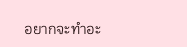อยากจะทำอะ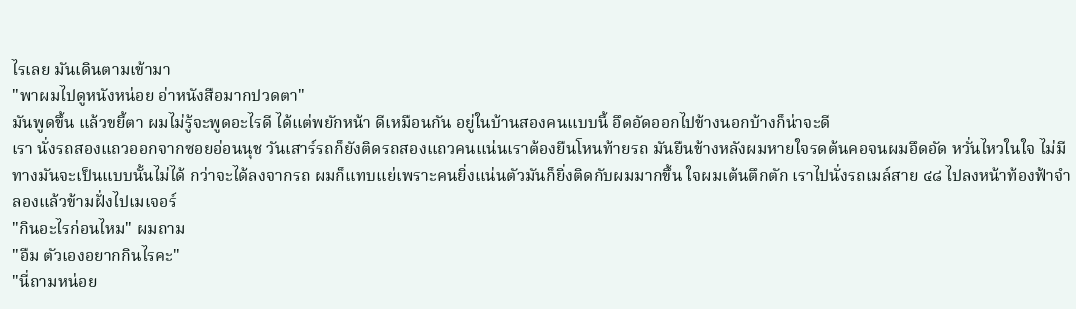ไรเลย มันเดินตามเข้ามา
"พาผมไปดูหนังหน่อย อ่าหนังสือมากปวดตา"
มันพูดขึ้น แล้วขยี้ตา ผมไม่รู้จะพูดอะไรดี ได้แต่พยักหน้า ดีเหมือนกัน อยู่ในบ้านสองคนแบบนี้ อึดอัดออกไปข้างนอกบ้างก็น่าจะดี
เรา นั่งรถสองแถวออกจากซอยอ่อนนุช วันเสาร์รถก็ยังติดรถสองแถวคนแน่นเราต้องยืนโหนท้ายรถ มันยืนข้างหลังผมหายใจรดต้นคอจนผมอึดอัด หวั่นไหวในใจ ไม่มีทางมันจะเป็นแบบนั้นไม่ได้ กว่าจะได้ลงจากรถ ผมก็แทบแย่เพราะคนยิ่งแน่นตัวมันก็ยิ่งติดกับผมมากขึ้น ใจผมเต้นตึกตัก เราไปนั่งรถเมล์สาย ๔๘ ไปลงหน้าท้องฟ้าจำลองแล้วข้ามฝั่งไปเมเจอร์
"กินอะไรก่อนไหม" ผมถาม
"อืม ตัวเองอยากกินไรคะ"
"นี่ถามหน่อย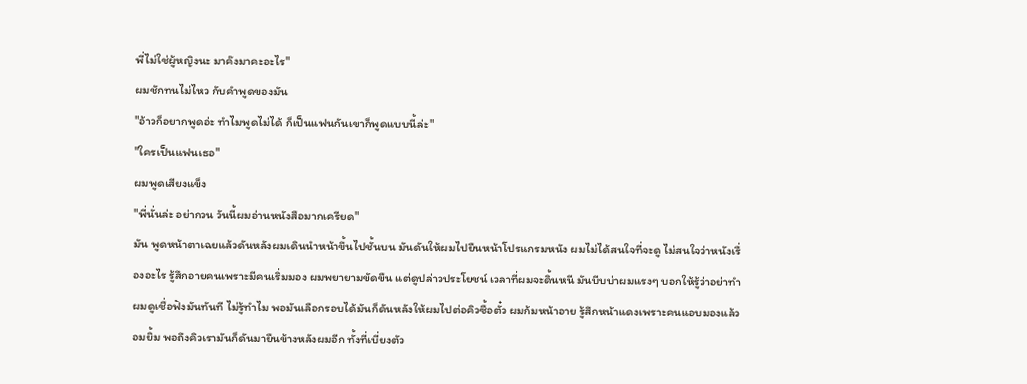พี่ไม่ใช่ผู้หญิงนะ มาค๊งมาคะอะไร"
ผมชักทนไม่ไหว กับคำพูดของมัน
"อ้าวก็อยากพูดอ่ะ ทำไมพูดไม่ได้ ก็เป็นแฟนกันเขาก็พูดแบบนี้ล่ะ"
"ใครเป็นแฟนเธอ"
ผมพูดเสียงแข็ง
"พี่นั่นล่ะ อย่ากวน วันนี้ผมอ่านหนังสือมากเครียด"
มัน พูดหน้าตาเฉยแล้วดันหลังผมเดินนำหน้าขึ้นไปชั้นบน มันดันให้ผมไปยืนหน้าโปรแกรมหนัง ผมไม่ได้สนใจที่จะดู ไม่สนใจว่าหนังเรื่องอะไร รู้สึกอายคนเพราะมีคนเริ่มมอง ผมพยายามขัดขืน แต่ดูปล่าวประโยชน์ เวลาที่ผมจะดิ้นหนี มันบีบบ่าผมแรงๆ บอกให้รู้ว่าอย่าทำ ผมดูเชื่อฟังมันทันที ไม่รู้ทำไม พอมันเลือกรอบได้มันก็ดันหลังให้ผมไปต่อคิวซื้อตั๋ว ผมก้มหน้าอาย รู้สึกหน้าแดงเพราะคนแอบมองแล้วอมยิ้ม พอถึงคิวเรามันก็ดันมายืนข้างหลังผมอีก ทั้งที่เบี่ยงตัว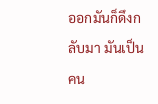ออกมันก็ดึงกลับมา มันเป็นคน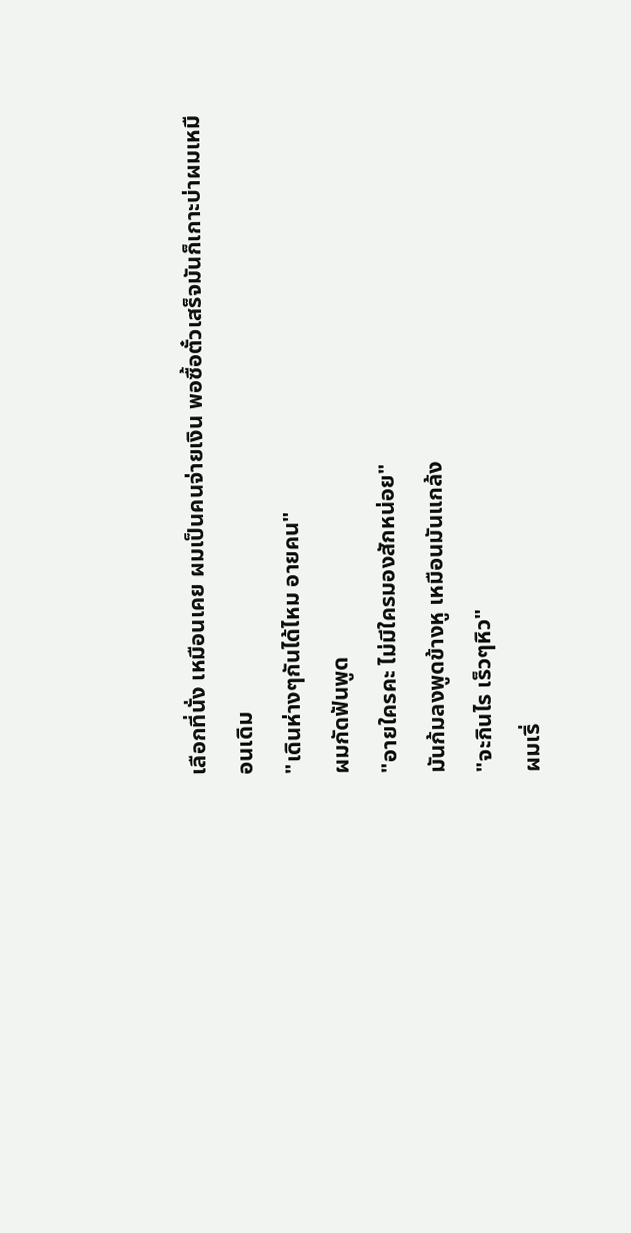เลือกที่นั่ง เหมือนเคย ผมเป็นคนจ่ายเงิน พอซื้อตั๋วเสร็จมันก็เกาะบ่าผมเหมือนเดิม
"เดินห่างๆกันได้ไหม อายคน"
ผมกัดฟันพูด
"อายใครคะ ไม่มีใครมองสักหน่อย"
มันก้มลงพูดข้างหู เหมือนมันแกล้ง
"จะกินไร เร็วๆหิว"
ผมเริ่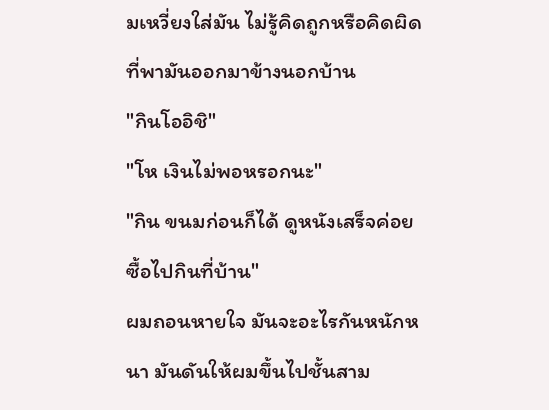มเหวี่ยงใส่มัน ไม่รู้คิดถูกหรือคิดผิดที่พามันออกมาข้างนอกบ้าน
"กินโออิชิ"
"โห เงินไม่พอหรอกนะ"
"กิน ขนมก่อนก็ได้ ดูหนังเสร็จค่อยซื้อไปกินที่บ้าน"
ผมถอนหายใจ มันจะอะไรกันหนักหนา มันดันให้ผมขึ้นไปชั้นสาม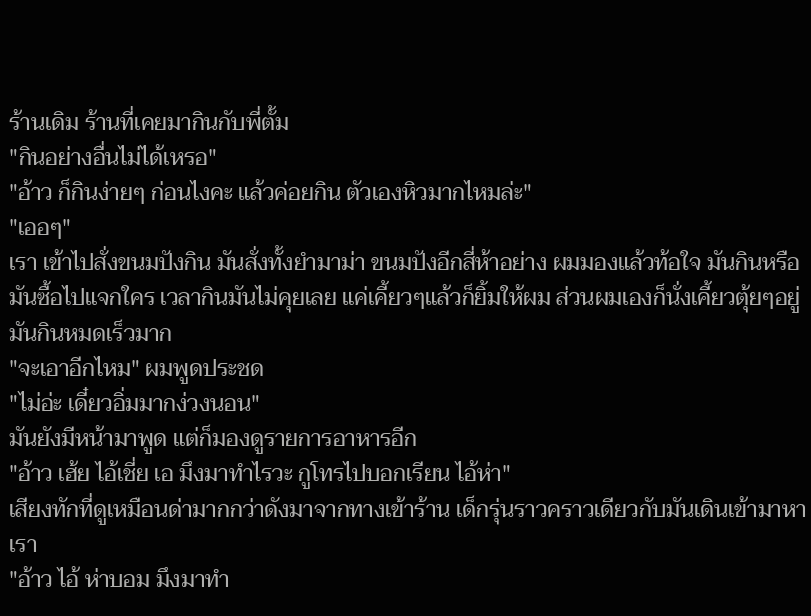ร้านเดิม ร้านที่เคยมากินกับพี่ตั้ม
"กินอย่างอื่นไม่ได้เหรอ"
"อ้าว ก็กินง่ายๆ ก่อนไงคะ แล้วค่อยกิน ตัวเองหิวมากไหมล่ะ"
"เออๆ"
เรา เข้าไปสั่งขนมปังกิน มันสั่งทั้งยำมาม่า ขนมปังอีกสี่ห้าอย่าง ผมมองแล้วท้อใจ มันกินหรือมันซื้อไปแจกใคร เวลากินมันไม่คุยเลย แค่เคี้ยวๆแล้วก็ยิ้มให้ผม ส่วนผมเองก็นั่งเคี้ยวตุ้ยๆอยู่ มันกินหมดเร็วมาก
"จะเอาอีกไหม" ผมพูดประชด
"ไม่อ่ะ เดี๋ยวอิ่มมากง่วงนอน"
มันยังมีหน้ามาพูด แต่ก็มองดูรายการอาหารอีก
"อ้าว เฮ้ย ไอ้เชี่ย เอ มึงมาทำไรวะ กูโทรไปบอกเรียน ไอ้ห่า"
เสียงทักที่ดูเหมือนด่ามากกว่าดังมาจากทางเข้าร้าน เด็กรุ่นราวคราวเดียวกับมันเดินเข้ามาหาเรา
"อ้าว ไอ้ ห่าบอม มึงมาทำ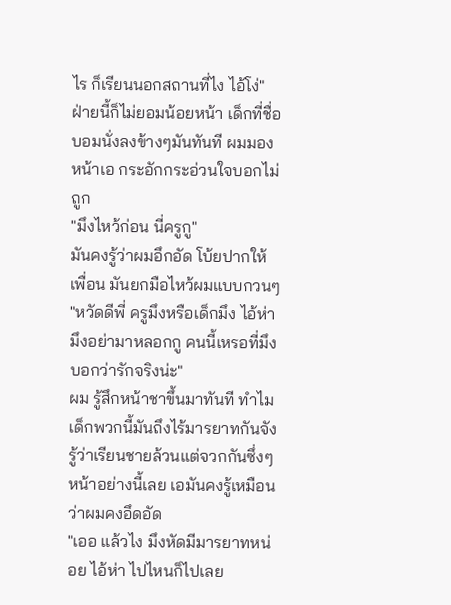ไร ก็เรียนนอกสถานที่ไง ไอ้โง่"
ฝ่ายนี้ก็ไม่ยอมน้อยหน้า เด็กที่ชื่อบอมนั่งลงข้างๆมันทันที ผมมองหน้าเอ กระอักกระอ่วนใจบอกไม่ถูก
"มึงไหว้ก่อน นี่ครูกู"
มันคงรู้ว่าผมอึกอัด โบ้ยปากให้เพื่อน มันยกมือไหว้ผมแบบกวนๆ
"หวัดดีพี่ ครูมึงหรือเด็กมึง ไอ้ห่ามึงอย่ามาหลอกกู คนนี้เหรอที่มึงบอกว่ารักจริงน่ะ"
ผม รู้สึกหน้าชาขึ้นมาทันที ทำไมเด็กพวกนี้มันถึงไร้มารยาทกันจัง รู้ว่าเรียนชายล้วนแต่จวกกันซึ่งๆหน้าอย่างนี้เลย เอมันคงรู้เหมือนว่าผมคงอึดอัด
"เออ แล้วไง มึงหัดมีมารยาทหน่อย ไอ้ห่า ไปไหนก็ไปเลย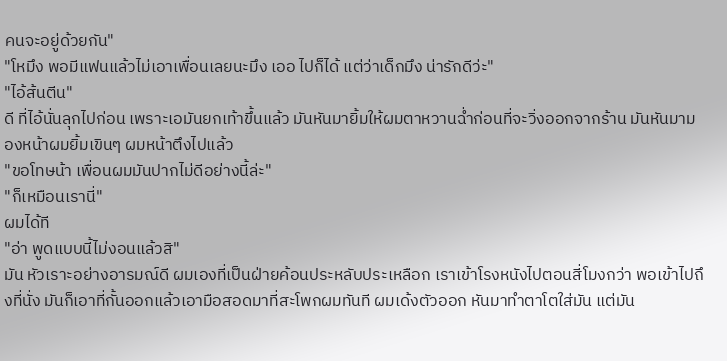คนจะอยู่ด้วยกัน"
"โหมึง พอมีแฟนแล้วไม่เอาเพื่อนเลยนะมึง เออ ไปก็ได้ แต่ว่าเด็กมึง น่ารักดีว่ะ"
"ไอ้ส้นตีน"
ดี ที่ไอ้นั่นลุกไปก่อน เพราะเอมันยกเท้าขึ้นแล้ว มันหันมายิ้มให้ผมตาหวานฉ่ำก่อนที่จะวิ่งออกจากร้าน มันหันมามองหน้าผมยิ้มเขินๆ ผมหน้าตึงไปแล้ว
"ขอโทษน้า เพื่อนผมมันปากไม่ดีอย่างนี้ล่ะ"
"ก็เหมือนเรานี่"
ผมได้ที
"อ่า พูดแบบนี้ไม่งอนแล้วสิ"
มัน หัวเราะอย่างอารมณ์ดี ผมเองที่เป็นฝ่ายค้อนประหลับประเหลือก เราเข้าโรงหนังไปตอนสี่โมงกว่า พอเข้าไปถึงที่นั่ง มันก็เอาที่กั้นออกแล้วเอามือสอดมาที่สะโพกผมทันที ผมเด้งตัวออก หันมาทำตาโตใส่มัน แต่มัน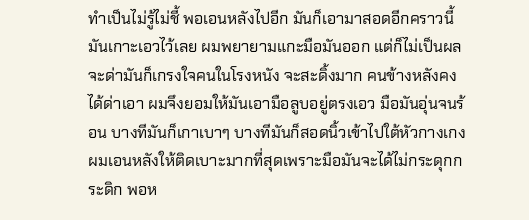ทำเป็นไม่รู้ไม่ชี้ พอเอนหลังไปอีก มันก็เอามาสอดอีกคราวนี้มันเกาะเอวไว้เลย ผมพยายามแกะมือมันออก แต่ก็ไม่เป็นผล จะด่ามันก็เกรงใจคนในโรงหนัง จะสะดิ้งมาก คนข้างหลังคงได้ด่าเอา ผมจึงยอมให้มันเอามือลูบอยู่ตรงเอว มือมันอุ่นจนร้อน บางทีมันก็เกาเบาๆ บางทีมันก็สอดนิ้วเข้าไปใต้หัวกางเกง ผมเอนหลังให้ติดเบาะมากที่สุดเพราะมือมันจะได้ไม่กระดุกกระดิก พอห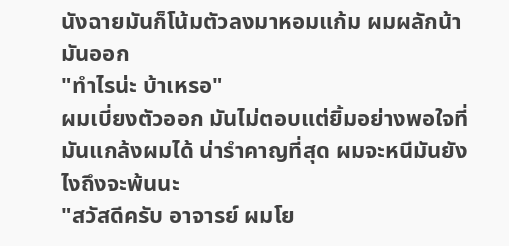นังฉายมันก็โน้มตัวลงมาหอมแก้ม ผมผลักน้ามันออก
"ทำไรน่ะ บ้าเหรอ"
ผมเบี่ยงตัวออก มันไม่ตอบแต่ยิ้มอย่างพอใจที่มันแกล้งผมได้ น่ารำคาญที่สุด ผมจะหนีมันยังไงถึงจะพ้นนะ
"สวัสดีครับ อาจารย์ ผมโย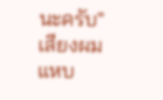นะครับ"
เสียงผมแหบ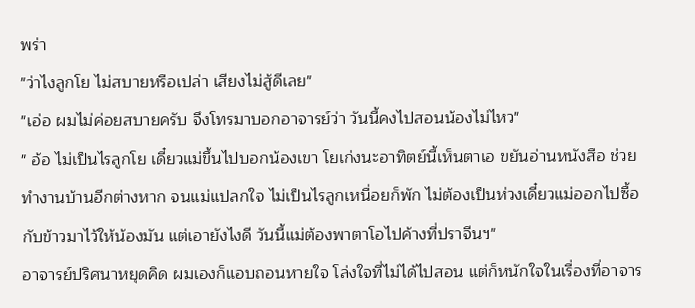พร่า
"ว่าไงลูกโย ไม่สบายหรือเปล่า เสียงไม่สู้ดีเลย"
"เอ่อ ผมไม่ค่อยสบายครับ จึงโทรมาบอกอาจารย์ว่า วันนี้คงไปสอนน้องไม่ไหว"
" อ้อ ไม่เป็นไรลูกโย เดี๋ยวแม่ขึ้นไปบอกน้องเขา โยเก่งนะอาทิตย์นี้เห็นตาเอ ขยันอ่านหนังสือ ช่วยทำงานบ้านอีกต่างหาก จนแม่แปลกใจ ไม่เป็นไรลูกเหนื่อยก็พัก ไม่ต้องเป็นห่วงเดี๋ยวแม่ออกไปซื้อกับข้าวมาไว้ให้น้องมัน แต่เอายังไงดี วันนี้แม่ต้องพาตาโอไปค้างที่ปราจีนฯ"
อาจารย์ปริศนาหยุดคิด ผมเองก็แอบถอนหายใจ โล่งใจที่ไม่ได้ไปสอน แต่ก็หนักใจในเรื่องที่อาจาร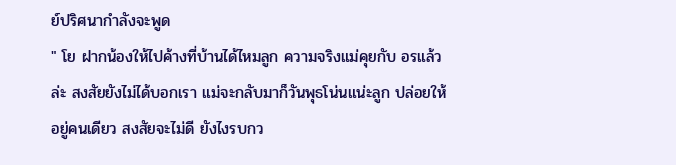ย์ปริศนากำลังจะพูด
" โย ฝากน้องให้ไปค้างที่บ้านได้ไหมลูก ความจริงแม่คุยกับ อรแล้วล่ะ สงสัยยังไม่ได้บอกเรา แม่จะกลับมาก็วันพุธโน่นแน่ะลูก ปล่อยให้อยู่คนเดียว สงสัยจะไม่ดี ยังไงรบกว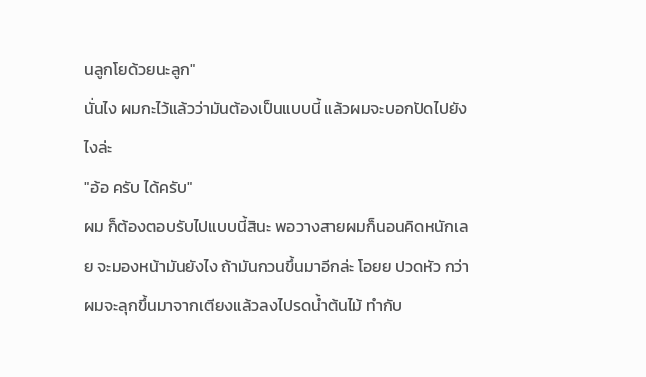นลูกโยด้วยนะลูก"
นั่นไง ผมกะไว้แล้วว่ามันต้องเป็นแบบนี้ แล้วผมจะบอกปัดไปยังไงล่ะ
"อ้อ ครับ ได้ครับ"
ผม ก็ต้องตอบรับไปแบบนี้สินะ พอวางสายผมก็นอนคิดหนักเลย จะมองหน้ามันยังไง ถ้ามันกวนขึ้นมาอีกล่ะ โอยย ปวดหัว กว่าผมจะลุกขึ้นมาจากเตียงแล้วลงไปรดน้ำต้นไม้ ทำกับ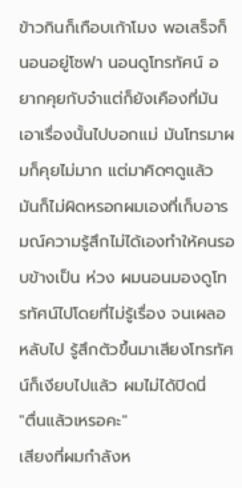ข้าวกินก็เกือบเก้าโมง พอเสร็จก็นอนอยู่โซฟา นอนดูโทรทัศน์ อยากคุยกับจ๋าแต่ก็ยังเคืองที่มันเอาเรื่องนั้นไปบอกแม่ มันโทรมาผมก็คุยไม่มาก แต่มาคิดๆดูแล้ว มันก็ไม่ผิดหรอกผมเองที่เก็บอารมณ์ความรู้สึกไม่ได้เองทำให้คนรอบข้างเป็น ห่วง ผมนอนมองดูโทรทัศน์ไปโดยที่ไม่รู้เรื่อง จนเผลอหลับไป รู้สึกตัวขึ้นมาเสียงโทรทัศน์ก็เงียบไปแล้ว ผมไม่ได้ปิดนี่
"ตื่นแล้วเหรอคะ"
เสียงที่ผมกำลังห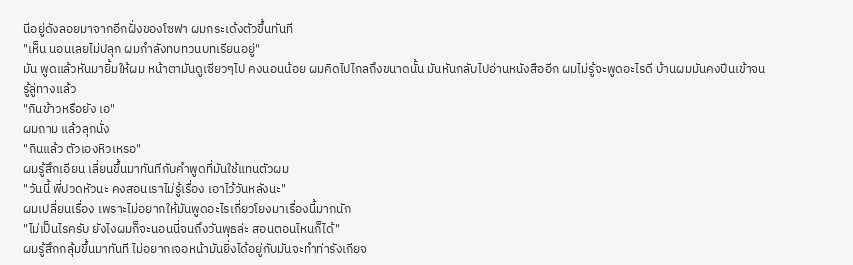นีอยู่ดังลอยมาจากอีกฝั่งของโซฟา ผมกระเด้งตัวขึ้นทันที
"เห็น นอนเลยไม่ปลุก ผมกำลังทบทวนบทเรียนอยู่"
มัน พูดแล้วหันมายิ้มให้ผม หน้าตามันดูเซียวๆไป คงนอนน้อย ผมคิดไปไกลถึงขนาดนั้น มันหันกลับไปอ่านหนังสืออีก ผมไม่รู้จะพูดอะไรดี บ้านผมมันคงปีนเข้าจนรู้ลู่ทางแล้ว
"กินข้าวหรือยัง เอ"
ผมถาม แล้วลุกนั่ง
"กินแล้ว ตัวเองหิวเหรอ"
ผมรู้สึกเอียน เลี่ยนขึ้นมาทันทีกับคำพูดที่มันใช้แทนตัวผม
"วันนี้ พี่ปวดหัวนะ คงสอนเราไม่รู้เรื่อง เอาไว้วันหลังนะ"
ผมเปลี่ยนเรื่อง เพราะไม่อยากให้มันพูดอะไรเกี่ยวโยงมาเรื่องนี้มากนัก
"ไม่เป็นไรครับ ยังไงผมก็จะนอนนี่จนถึงวันพุธล่ะ สอนตอนไหนก็ได้"
ผมรู้สึกกลุ้มขึ้นมาทันที ไม่อยากเจอหน้ามันยิ่งได้อยู่กับมันจะทำท่ารังเกียจ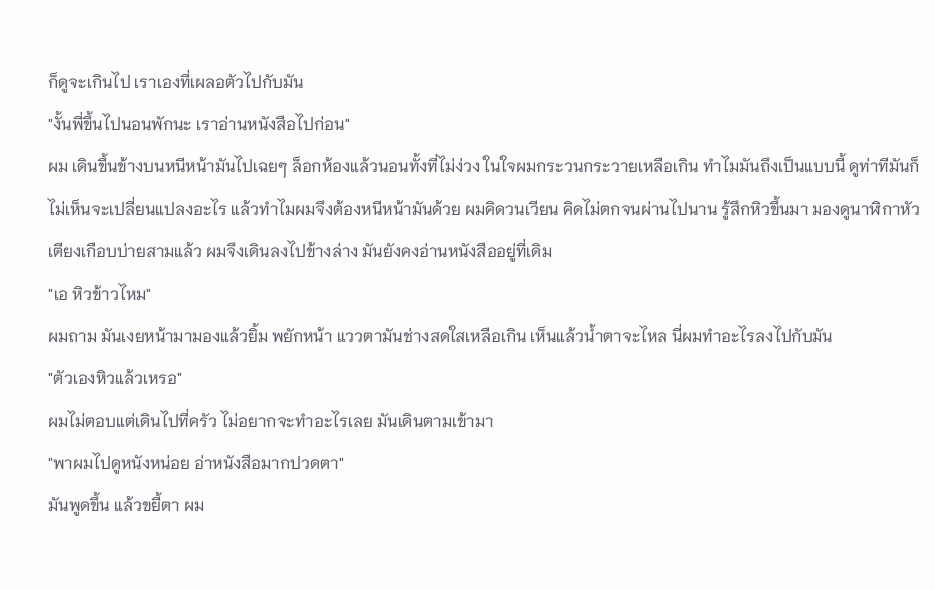ก็ดูจะเกินไป เราเองที่เผลอตัวไปกับมัน
"งั้นพี่ขึ้นไปนอนพักนะ เราอ่านหนังสือไปก่อน"
ผม เดินขึ้นข้างบนหนีหน้ามันไปเฉยๆ ล็อกห้องแล้วนอนทั้งที่ไม่ง่วง ในใจผมกระวนกระวายเหลือเกิน ทำไมมันถึงเป็นแบบนี้ ดูท่าทีมันก็ไม่เห็นจะเปลี่ยนแปลงอะไร แล้วทำไมผมจึงต้องหนีหน้ามันด้วย ผมคิดวนเวียน คิดไม่ตกจนผ่านไปนาน รู้สึกหิวขึ้นมา มองดูนาฬิกาหัวเตียงเกือบบ่ายสามแล้ว ผมจึงเดินลงไปข้างล่าง มันยังคงอ่านหนังสืออยู่ที่เดิม
"เอ หิวข้าวไหม"
ผมถาม มันเงยหน้ามามองแล้วยิ้ม พยักหน้า แววตามันช่างสดใสเหลือเกิน เห็นแล้วน้ำตาจะไหล นี่ผมทำอะไรลงไปกับมัน
"ตัวเองหิวแล้วเหรอ"
ผมไม่ตอบแต่เดินไปที่ครัว ไม่อยากจะทำอะไรเลย มันเดินตามเข้ามา
"พาผมไปดูหนังหน่อย อ่าหนังสือมากปวดตา"
มันพูดขึ้น แล้วขยี้ตา ผม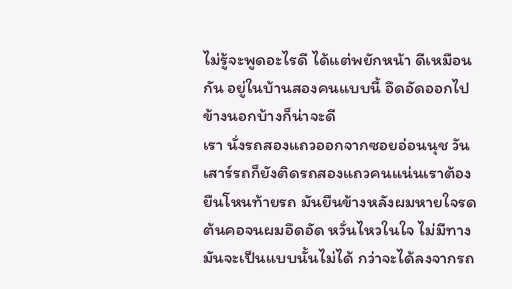ไม่รู้จะพูดอะไรดี ได้แต่พยักหน้า ดีเหมือนกัน อยู่ในบ้านสองคนแบบนี้ อึดอัดออกไปข้างนอกบ้างก็น่าจะดี
เรา นั่งรถสองแถวออกจากซอยอ่อนนุช วันเสาร์รถก็ยังติดรถสองแถวคนแน่นเราต้องยืนโหนท้ายรถ มันยืนข้างหลังผมหายใจรดต้นคอจนผมอึดอัด หวั่นไหวในใจ ไม่มีทางมันจะเป็นแบบนั้นไม่ได้ กว่าจะได้ลงจากรถ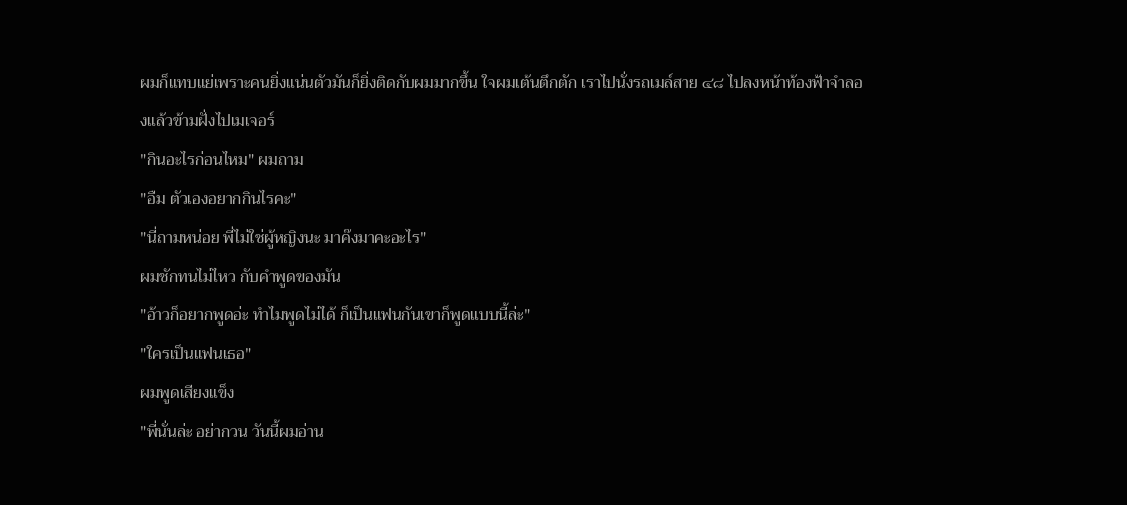ผมก็แทบแย่เพราะคนยิ่งแน่นตัวมันก็ยิ่งติดกับผมมากขึ้น ใจผมเต้นตึกตัก เราไปนั่งรถเมล์สาย ๔๘ ไปลงหน้าท้องฟ้าจำลองแล้วข้ามฝั่งไปเมเจอร์
"กินอะไรก่อนไหม" ผมถาม
"อืม ตัวเองอยากกินไรคะ"
"นี่ถามหน่อย พี่ไม่ใช่ผู้หญิงนะ มาค๊งมาคะอะไร"
ผมชักทนไม่ไหว กับคำพูดของมัน
"อ้าวก็อยากพูดอ่ะ ทำไมพูดไม่ได้ ก็เป็นแฟนกันเขาก็พูดแบบนี้ล่ะ"
"ใครเป็นแฟนเธอ"
ผมพูดเสียงแข็ง
"พี่นั่นล่ะ อย่ากวน วันนี้ผมอ่าน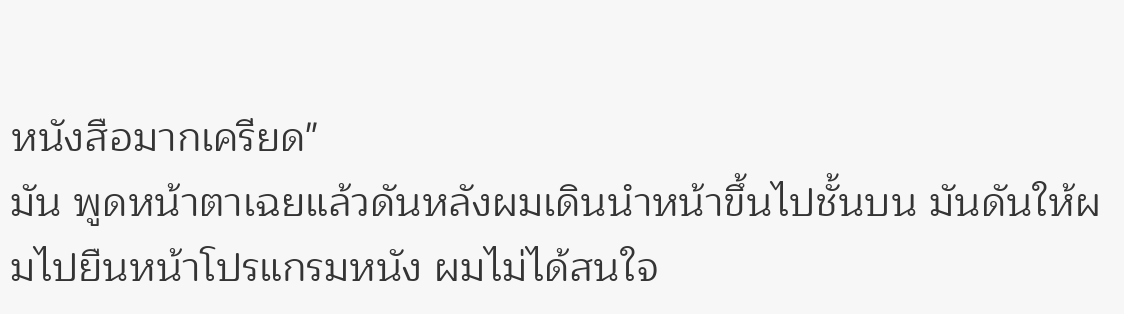หนังสือมากเครียด"
มัน พูดหน้าตาเฉยแล้วดันหลังผมเดินนำหน้าขึ้นไปชั้นบน มันดันให้ผมไปยืนหน้าโปรแกรมหนัง ผมไม่ได้สนใจ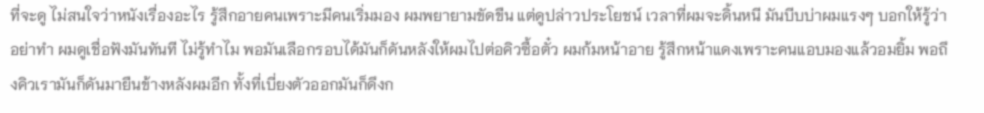ที่จะดู ไม่สนใจว่าหนังเรื่องอะไร รู้สึกอายคนเพราะมีคนเริ่มมอง ผมพยายามขัดขืน แต่ดูปล่าวประโยชน์ เวลาที่ผมจะดิ้นหนี มันบีบบ่าผมแรงๆ บอกให้รู้ว่าอย่าทำ ผมดูเชื่อฟังมันทันที ไม่รู้ทำไม พอมันเลือกรอบได้มันก็ดันหลังให้ผมไปต่อคิวซื้อตั๋ว ผมก้มหน้าอาย รู้สึกหน้าแดงเพราะคนแอบมองแล้วอมยิ้ม พอถึงคิวเรามันก็ดันมายืนข้างหลังผมอีก ทั้งที่เบี่ยงตัวออกมันก็ดึงก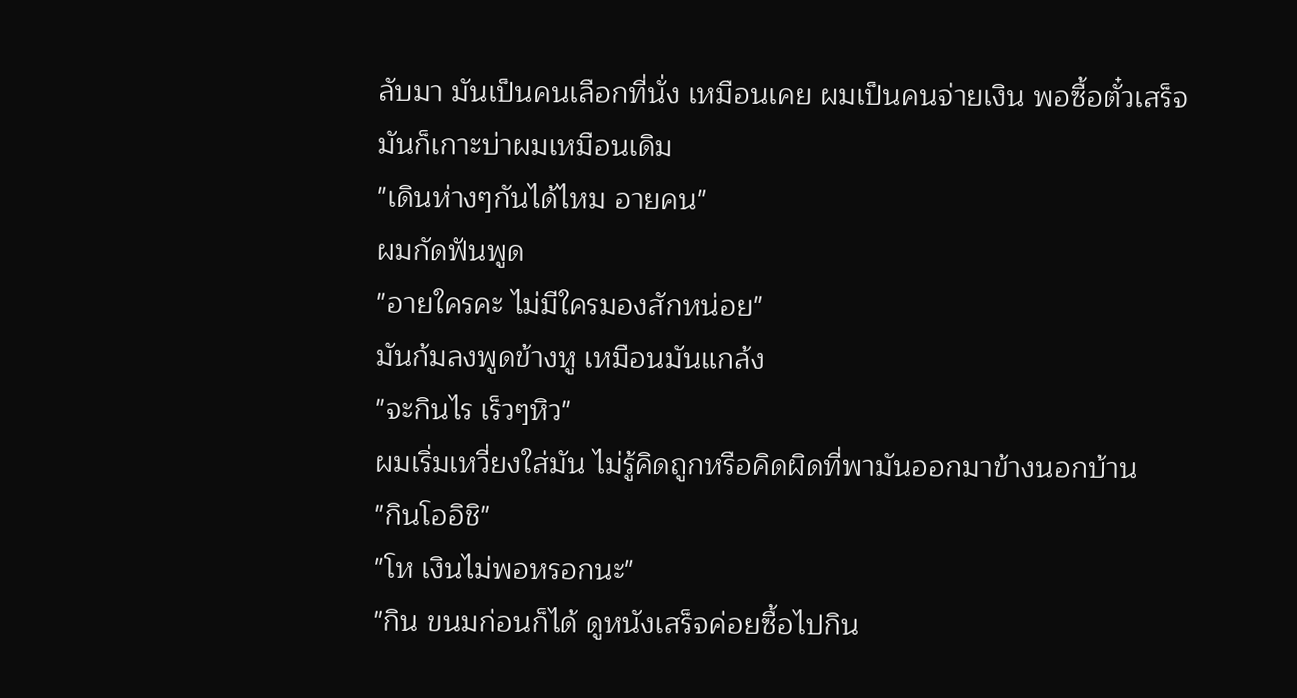ลับมา มันเป็นคนเลือกที่นั่ง เหมือนเคย ผมเป็นคนจ่ายเงิน พอซื้อตั๋วเสร็จมันก็เกาะบ่าผมเหมือนเดิม
"เดินห่างๆกันได้ไหม อายคน"
ผมกัดฟันพูด
"อายใครคะ ไม่มีใครมองสักหน่อย"
มันก้มลงพูดข้างหู เหมือนมันแกล้ง
"จะกินไร เร็วๆหิว"
ผมเริ่มเหวี่ยงใส่มัน ไม่รู้คิดถูกหรือคิดผิดที่พามันออกมาข้างนอกบ้าน
"กินโออิชิ"
"โห เงินไม่พอหรอกนะ"
"กิน ขนมก่อนก็ได้ ดูหนังเสร็จค่อยซื้อไปกิน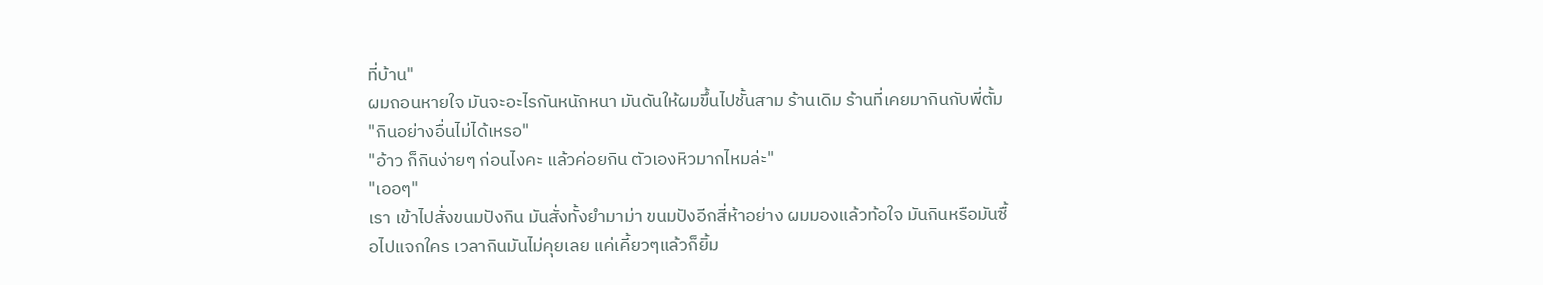ที่บ้าน"
ผมถอนหายใจ มันจะอะไรกันหนักหนา มันดันให้ผมขึ้นไปชั้นสาม ร้านเดิม ร้านที่เคยมากินกับพี่ตั้ม
"กินอย่างอื่นไม่ได้เหรอ"
"อ้าว ก็กินง่ายๆ ก่อนไงคะ แล้วค่อยกิน ตัวเองหิวมากไหมล่ะ"
"เออๆ"
เรา เข้าไปสั่งขนมปังกิน มันสั่งทั้งยำมาม่า ขนมปังอีกสี่ห้าอย่าง ผมมองแล้วท้อใจ มันกินหรือมันซื้อไปแจกใคร เวลากินมันไม่คุยเลย แค่เคี้ยวๆแล้วก็ยิ้ม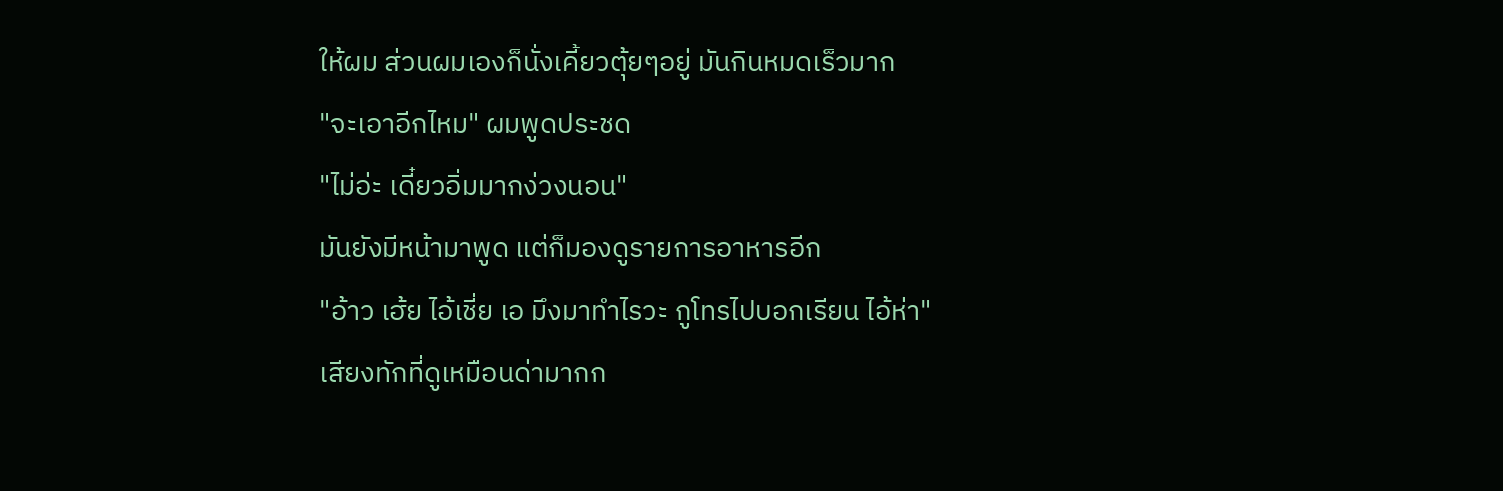ให้ผม ส่วนผมเองก็นั่งเคี้ยวตุ้ยๆอยู่ มันกินหมดเร็วมาก
"จะเอาอีกไหม" ผมพูดประชด
"ไม่อ่ะ เดี๋ยวอิ่มมากง่วงนอน"
มันยังมีหน้ามาพูด แต่ก็มองดูรายการอาหารอีก
"อ้าว เฮ้ย ไอ้เชี่ย เอ มึงมาทำไรวะ กูโทรไปบอกเรียน ไอ้ห่า"
เสียงทักที่ดูเหมือนด่ามากก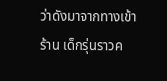ว่าดังมาจากทางเข้าร้าน เด็กรุ่นราวค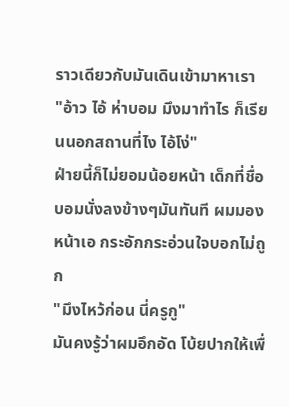ราวเดียวกับมันเดินเข้ามาหาเรา
"อ้าว ไอ้ ห่าบอม มึงมาทำไร ก็เรียนนอกสถานที่ไง ไอ้โง่"
ฝ่ายนี้ก็ไม่ยอมน้อยหน้า เด็กที่ชื่อบอมนั่งลงข้างๆมันทันที ผมมองหน้าเอ กระอักกระอ่วนใจบอกไม่ถูก
"มึงไหว้ก่อน นี่ครูกู"
มันคงรู้ว่าผมอึกอัด โบ้ยปากให้เพื่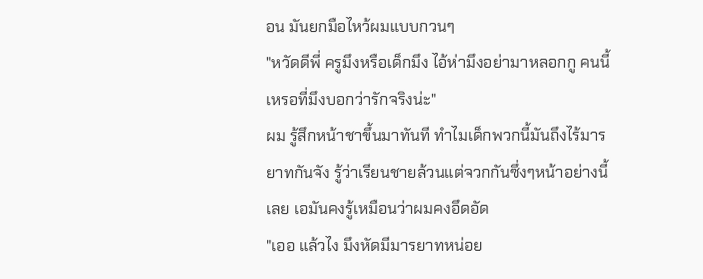อน มันยกมือไหว้ผมแบบกวนๆ
"หวัดดีพี่ ครูมึงหรือเด็กมึง ไอ้ห่ามึงอย่ามาหลอกกู คนนี้เหรอที่มึงบอกว่ารักจริงน่ะ"
ผม รู้สึกหน้าชาขึ้นมาทันที ทำไมเด็กพวกนี้มันถึงไร้มารยาทกันจัง รู้ว่าเรียนชายล้วนแต่จวกกันซึ่งๆหน้าอย่างนี้เลย เอมันคงรู้เหมือนว่าผมคงอึดอัด
"เออ แล้วไง มึงหัดมีมารยาทหน่อย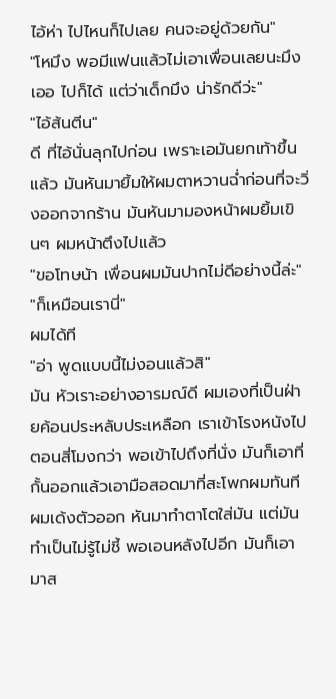ไอ้ห่า ไปไหนก็ไปเลย คนจะอยู่ด้วยกัน"
"โหมึง พอมีแฟนแล้วไม่เอาเพื่อนเลยนะมึง เออ ไปก็ได้ แต่ว่าเด็กมึง น่ารักดีว่ะ"
"ไอ้ส้นตีน"
ดี ที่ไอ้นั่นลุกไปก่อน เพราะเอมันยกเท้าขึ้นแล้ว มันหันมายิ้มให้ผมตาหวานฉ่ำก่อนที่จะวิ่งออกจากร้าน มันหันมามองหน้าผมยิ้มเขินๆ ผมหน้าตึงไปแล้ว
"ขอโทษน้า เพื่อนผมมันปากไม่ดีอย่างนี้ล่ะ"
"ก็เหมือนเรานี่"
ผมได้ที
"อ่า พูดแบบนี้ไม่งอนแล้วสิ"
มัน หัวเราะอย่างอารมณ์ดี ผมเองที่เป็นฝ่ายค้อนประหลับประเหลือก เราเข้าโรงหนังไปตอนสี่โมงกว่า พอเข้าไปถึงที่นั่ง มันก็เอาที่กั้นออกแล้วเอามือสอดมาที่สะโพกผมทันที ผมเด้งตัวออก หันมาทำตาโตใส่มัน แต่มันทำเป็นไม่รู้ไม่ชี้ พอเอนหลังไปอีก มันก็เอามาส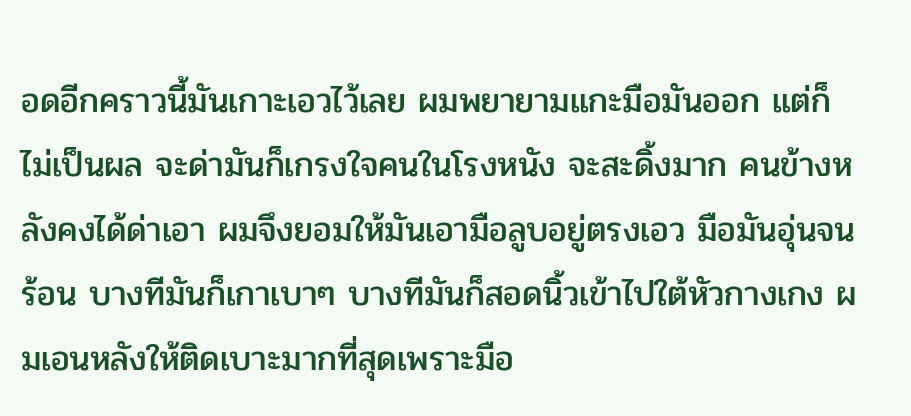อดอีกคราวนี้มันเกาะเอวไว้เลย ผมพยายามแกะมือมันออก แต่ก็ไม่เป็นผล จะด่ามันก็เกรงใจคนในโรงหนัง จะสะดิ้งมาก คนข้างหลังคงได้ด่าเอา ผมจึงยอมให้มันเอามือลูบอยู่ตรงเอว มือมันอุ่นจนร้อน บางทีมันก็เกาเบาๆ บางทีมันก็สอดนิ้วเข้าไปใต้หัวกางเกง ผมเอนหลังให้ติดเบาะมากที่สุดเพราะมือ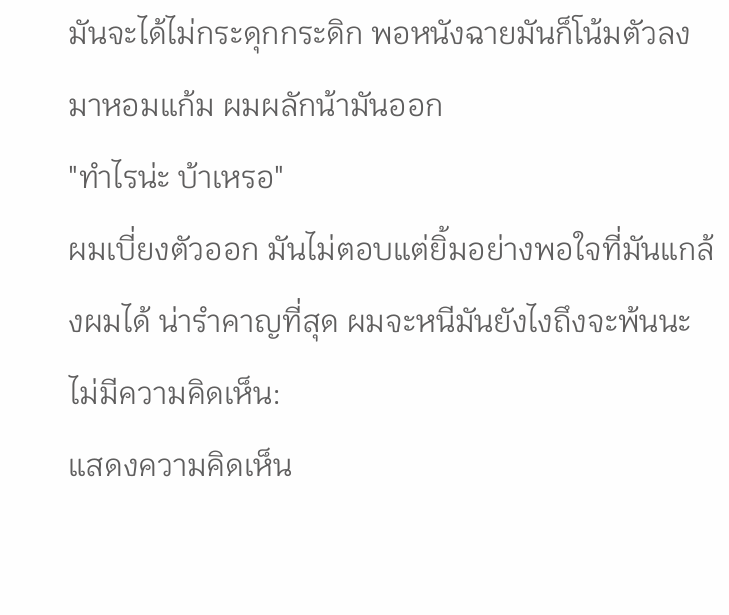มันจะได้ไม่กระดุกกระดิก พอหนังฉายมันก็โน้มตัวลงมาหอมแก้ม ผมผลักน้ามันออก
"ทำไรน่ะ บ้าเหรอ"
ผมเบี่ยงตัวออก มันไม่ตอบแต่ยิ้มอย่างพอใจที่มันแกล้งผมได้ น่ารำคาญที่สุด ผมจะหนีมันยังไงถึงจะพ้นนะ
ไม่มีความคิดเห็น:
แสดงความคิดเห็น